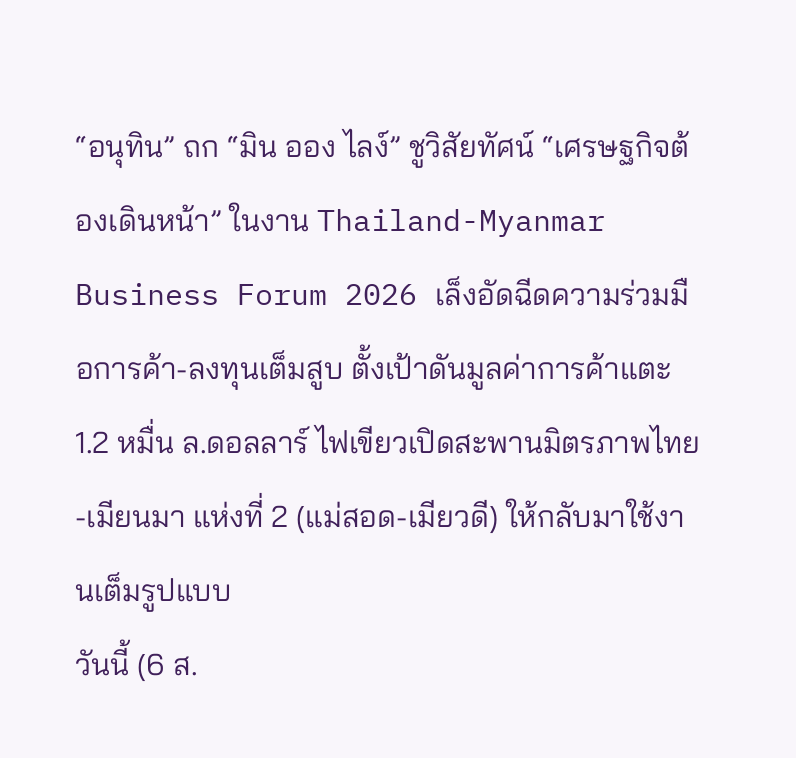“อนุทิน” ถก “มิน ออง ไลง์” ชูวิสัยทัศน์ “เศรษฐกิจต้องเดินหน้า” ในงาน Thailand-Myanmar Business Forum 2026 เล็งอัดฉีดความร่วมมือการค้า-ลงทุนเต็มสูบ ตั้งเป้าดันมูลค่าการค้าแตะ 1.2 หมื่น ล.ดอลลาร์ ไฟเขียวเปิดสะพานมิตรภาพไทย-เมียนมา แห่งที่ 2 (แม่สอด-เมียวดี) ให้กลับมาใช้งานเต็มรูปแบบ
วันนี้ (6 ส.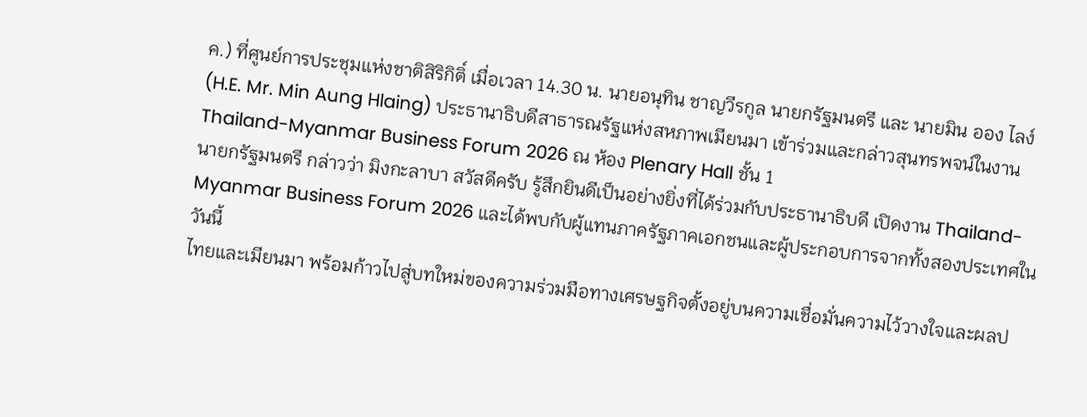ค.) ที่ศูนย์การประชุมแห่งชาติสิริกิติ์ เมื่อเวลา 14.30 น. นายอนุทิน ชาญวีรกูล นายกรัฐมนตรี และ นายมิน ออง ไลง์ (H.E. Mr. Min Aung Hlaing) ประธานาธิบดีสาธารณรัฐแห่งสหภาพเมียนมา เข้าร่วมและกล่าวสุนทรพจน์ในงาน Thailand-Myanmar Business Forum 2026 ณ ห้อง Plenary Hall ชั้น 1
นายกรัฐมนตรี กล่าวว่า มิงกะลาบา สวัสดีครับ รู้สึกยินดีเป็นอย่างยิ่งที่ได้ร่วมกับประธานาธิบดี เปิดงาน Thailand-Myanmar Business Forum 2026 และได้พบกับผู้แทนภาครัฐภาคเอกชนและผู้ประกอบการจากทั้งสองประเทศในวันนี้
ไทยและเมียนมา พร้อมก้าวไปสู่บทใหม่ของความร่วมมือทางเศรษฐกิจตั้งอยู่บนความเชื่อมั่นความไว้วางใจและผลป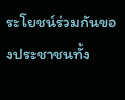ระโยชน์ร่วมกันของประชาชนทั้ง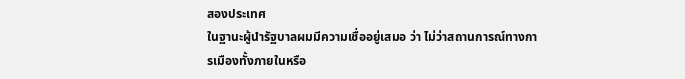สองประเทศ
ในฐานะผู้นำรัฐบาลผมมีความเชื่ออยู่เสมอ ว่า ไม่ว่าสถานการณ์ทางการเมืองทั้งภายในหรือ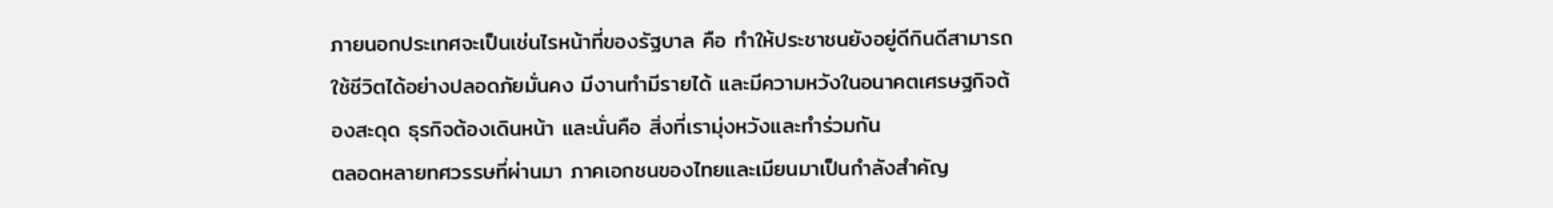ภายนอกประเทศจะเป็นเช่นไรหน้าที่ของรัฐบาล คือ ทำให้ประชาชนยังอยู่ดีกินดีสามารถใช้ชีวิตได้อย่างปลอดภัยมั่นคง มีงานทำมีรายได้ และมีความหวังในอนาคตเศรษฐกิจต้องสะดุด ธุรกิจต้องเดินหน้า และนั่นคือ สิ่งที่เรามุ่งหวังและทำร่วมกัน
ตลอดหลายทศวรรษที่ผ่านมา ภาคเอกชนของไทยและเมียนมาเป็นกำลังสำคัญ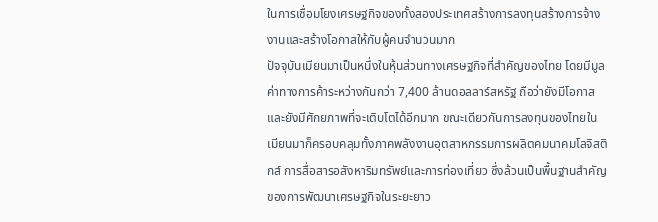ในการเชื่อมโยงเศรษฐกิจของทั้งสองประเทศสร้างการลงทุนสร้างการจ้างงานและสร้างโอกาสให้กับผู้คนจำนวนมาก
ปัจจุบันเมียนมาเป็นหนึ่งในหุ้นส่วนทางเศรษฐกิจที่สำคัญของไทย โดยมีมูลค่าทางการค้าระหว่างกันกว่า 7,400 ล้านดอลลาร์สหรัฐ ถือว่ายังมีโอกาส และยังมีศักยภาพที่จะเติบโตได้อีกมาก ขณะเดียวกันการลงทุนของไทยในเมียนมาก็ครอบคลุมทั้งภาคพลังงานอุตสาหกรรมการผลิตคมนาคมโลจิสติกส์ การสื่อสารอสังหาริมทรัพย์และการท่องเที่ยว ซึ่งล้วนเป็นพื้นฐานสำคัญของการพัฒนาเศรษฐกิจในระยะยาว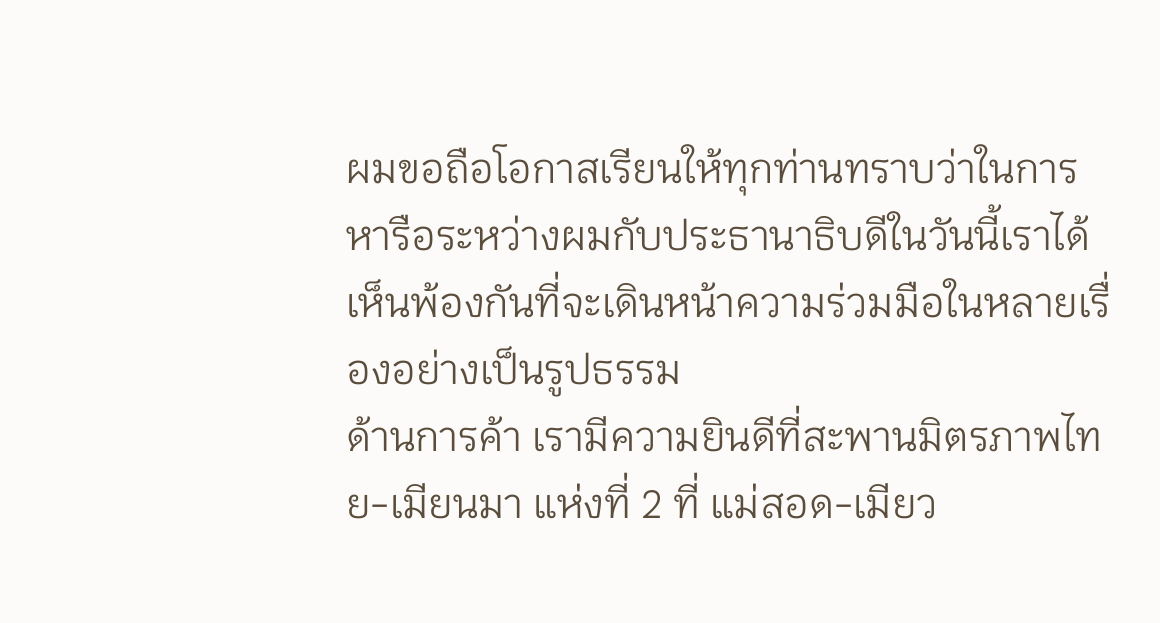ผมขอถือโอกาสเรียนให้ทุกท่านทราบว่าในการหารือระหว่างผมกับประธานาธิบดีในวันนี้เราได้เห็นพ้องกันที่จะเดินหน้าความร่วมมือในหลายเรื่องอย่างเป็นรูปธรรม
ด้านการค้า เรามีความยินดีที่สะพานมิตรภาพไทย-เมียนมา แห่งที่ 2 ที่ แม่สอด-เมียว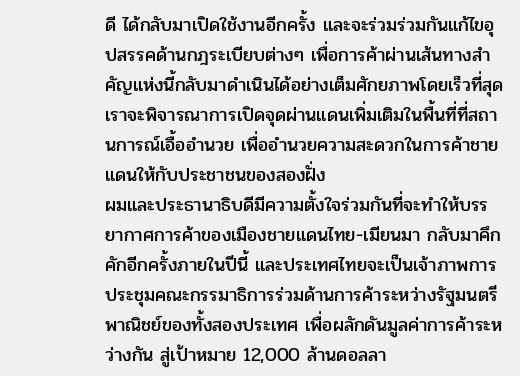ดี ได้กลับมาเปิดใช้งานอีกครั้ง และจะร่วมร่วมกันแก้ไขอุปสรรคด้านกฎระเบียบต่างๆ เพื่อการค้าผ่านเส้นทางสำคัญแห่งนี้กลับมาดำเนินได้อย่างเต็มศักยภาพโดยเร็วที่สุด
เราจะพิจารณาการเปิดจุดผ่านแดนเพิ่มเติมในพื้นที่ที่สถานการณ์เอื้ออำนวย เพื่ออำนวยความสะดวกในการค้าชายแดนให้กับประชาชนของสองฝั่ง
ผมและประธานาธิบดีมีความตั้งใจร่วมกันที่จะทำให้บรรยากาศการค้าของเมืองชายแดนไทย-เมียนมา กลับมาคึกคักอีกครั้งภายในปีนี้ และประเทศไทยจะเป็นเจ้าภาพการประชุมคณะกรรมาธิการร่วมด้านการค้าระหว่างรัฐมนตรีพาณิชย์ของทั้งสองประเทศ เพื่อผลักดันมูลค่าการค้าระหว่างกัน สู่เป้าหมาย 12,000 ล้านดอลลา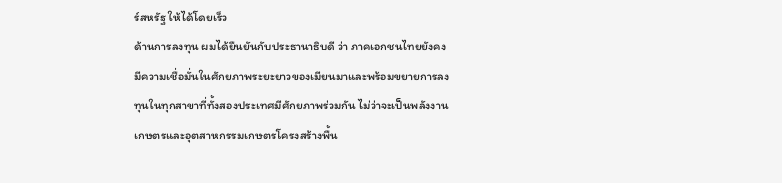ร์สหรัฐ ให้ได้โดยเร็ว
ด้านการลงทุน ผมได้ยืนยันกับประธานาธิบดี ว่า ภาคเอกชนไทยยังคงมีความเชื่อมั่นในศักยภาพระยะยาวของเมียนมาและพร้อมขยายการลงทุนในทุกสาขาที่ทั้งสองประเทศมีศักยภาพร่วมกัน ไม่ว่าจะเป็นพลังงานเกษตรและอุตสาหกรรมเกษตรโครงสร้างพื้น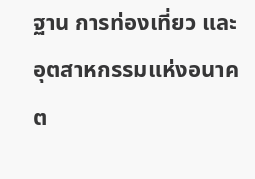ฐาน การท่องเที่ยว และอุตสาหกรรมแห่งอนาคต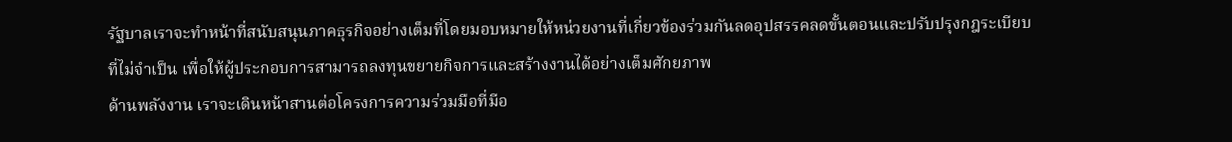รัฐบาลเราจะทำหน้าที่สนับสนุนภาคธุรกิจอย่างเต็มที่โดยมอบหมายให้หน่วยงานที่เกี่ยวข้องร่วมกันลดอุปสรรคลดขั้นตอนและปรับปรุงกฎระเบียบที่ไม่จำเป็น เพื่อให้ผู้ประกอบการสามารถลงทุนขยายกิจการและสร้างงานได้อย่างเต็มศักยภาพ
ด้านพลังงาน เราจะเดินหน้าสานต่อโครงการความร่วมมือที่มีอ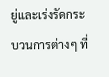ยู่และเร่งรัดกระบวนการต่างๆ ที่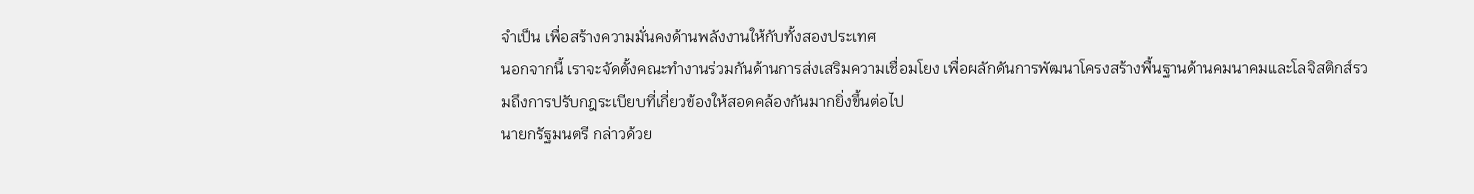จำเป็น เพื่อสร้างความมั่นคงด้านพลังงานให้กับทั้งสองประเทศ
นอกจากนี้ เราจะจัดตั้งคณะทำงานร่วมกันด้านการส่งเสริมความเชื่อมโยง เพื่อผลักดันการพัฒนาโครงสร้างพื้นฐานด้านคมนาคมและโลจิสติกส์รวมถึงการปรับกฎระเบียบที่เกี่ยวข้องให้สอดคล้องกันมากยิ่งขึ้นต่อไป
นายกรัฐมนตรี กล่าวด้วย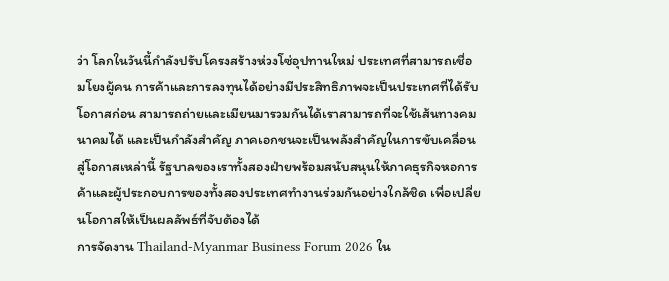ว่า โลกในวันนี้กำลังปรับโครงสร้างห่วงโซ่อุปทานใหม่ ประเทศที่สามารถเชื่อมโยงผู้คน การค้าและการลงทุนได้อย่างมีประสิทธิภาพจะเป็นประเทศที่ได้รับโอกาสก่อน สามารถถ่ายและเมียนมารวมกันได้เราสามารถที่จะใช้เส้นทางคมนาคมได้ และเป็นกำลังสำคัญ ภาคเอกชนจะเป็นพลังสำคัญในการขับเคลื่อนสู่โอกาสเหล่านี้ รัฐบาลของเราทั้งสองฝ่ายพร้อมสนับสนุนให้ภาคธุรกิจหอการค้าและผู้ประกอบการของทั้งสองประเทศทำงานร่วมกันอย่างใกล้ชิด เพื่อเปลี่ยนโอกาสให้เป็นผลลัพธ์ที่จับต้องได้
การจัดงาน Thailand-Myanmar Business Forum 2026 ใน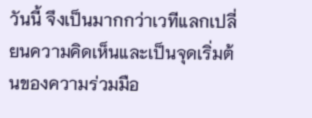วันนี้ จึงเป็นมากกว่าเวทีแลกเปลี่ยนความคิดเห็นและเป็นจุดเริ่มต้นของความร่วมมือ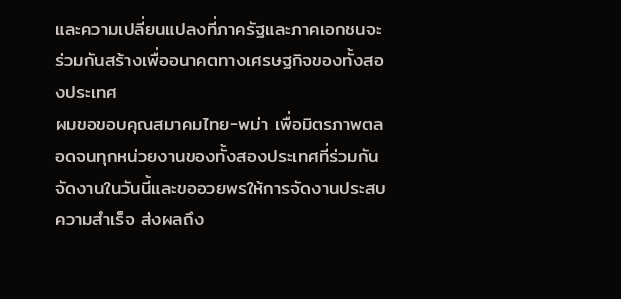และความเปลี่ยนแปลงที่ภาครัฐและภาคเอกชนจะร่วมกันสร้างเพื่ออนาคตทางเศรษฐกิจของทั้งสองประเทศ
ผมขอขอบคุณสมาคมไทย-พม่า เพื่อมิตรภาพตลอดจนทุกหน่วยงานของทั้งสองประเทศที่ร่วมกันจัดงานในวันนี้และขออวยพรให้การจัดงานประสบความสำเร็จ ส่งผลถึง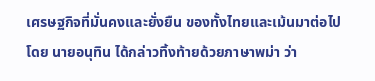เศรษฐกิจที่มั่นคงและยั่งยืน ของทั้งไทยและเม้นมาต่อไป
โดย นายอนุทิน ได้กล่าวทิ้งท้ายด้วยภาษาพม่า ว่า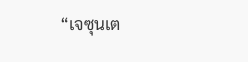“เจซุนเต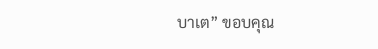บาเต” ขอบคุณ